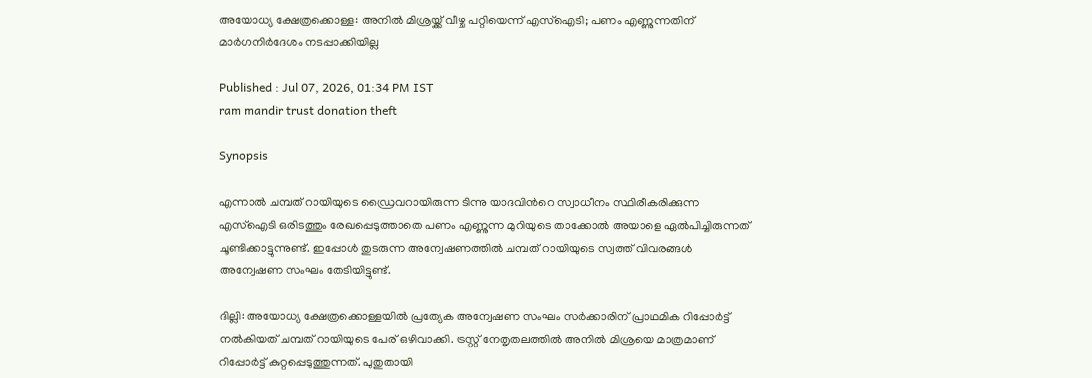അയോധ്യ ക്ഷേത്രക്കൊള്ള: അനിൽ മിശ്രയ്ക്ക് വീഴ്ച പറ്റിയെന്ന് എസ്ഐടി; പണം എണ്ണുന്നതിന് മാർഗനിർദേശം നടപ്പാക്കിയില്ല

Published : Jul 07, 2026, 01:34 PM IST
ram mandir trust donation theft

Synopsis

എന്നാല്‍ ചമ്പത് റായിയുടെ ഡ്രൈവറായിരുന്ന ടിന്നു യാദവിന്‍റെ സ്വാധീനം സ്ഥിരീകരിക്കുന്ന എസ്ഐടി ഒരിടത്തും രേഖപ്പെടുത്താതെ പണം എണ്ണുന്ന മുറിയുടെ താക്കോല്‍ അയാളെ ഏല്‍പിച്ചിരുന്നത് ചൂണ്ടിക്കാട്ടുന്നുണ്ട്. ഇപ്പോള്‍ തുടരുന്ന അന്വേഷണത്തില്‍ ചമ്പത് റായിയുടെ സ്വത്ത് വിവരങ്ങള്‍ അന്വേഷണ സംഘം തേടിയിട്ടുണ്ട്.

ദില്ലി: അയോധ്യ ക്ഷേത്രക്കൊള്ളയില്‍ പ്രത്യേക അന്വേഷണ സംഘം സര്‍ക്കാരിന് പ്രാഥമിക റിപ്പോര്‍ട്ട് നല്‍കിയത് ചമ്പത് റായിയുടെ പേര് ഒഴിവാക്കി. ട്രസ്റ്റ് നേതൃതലത്തില്‍ അനില്‍ മിശ്രയെ മാത്രമാണ് റിപ്പോര്‍ട്ട് കുറ്റപ്പെടുത്തുന്നത്. പുതുതായി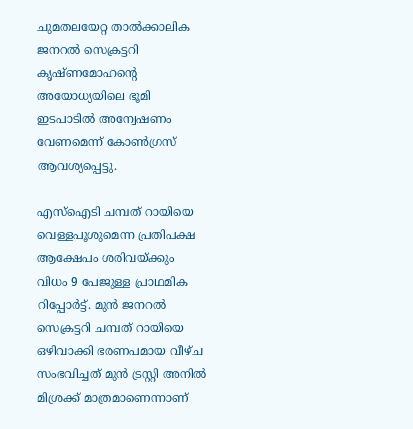ചുമതലയേറ്റ താല്‍ക്കാലിക ജനറല്‍ സെക്രട്ടറി കൃഷ്ണമോഹന്‍റെ അയോധ്യയിലെ ഭൂമി ഇടപാടില്‍ അന്വേഷണം വേണമെന്ന് കോൺഗ്രസ് ആവശ്യപ്പെട്ടു.

എസ്ഐടി ചമ്പത് റായിയെ വെള്ളപൂശുമെന്ന പ്രതിപക്ഷ ആക്ഷേപം ശരിവയ്ക്കും വിധം 9 പേജുള്ള പ്രാഥമിക റിപ്പോര്‍ട്ട്. മുന്‍ ജനറല്‍ സെക്രട്ടറി ചമ്പത് റായിയെ ഒഴിവാക്കി ഭരണപമായ വീഴ്ച സംഭവിച്ചത് മുന്‍ ട്രസ്റ്റി അനില്‍ മിശ്രക്ക് മാത്രമാണെന്നാണ്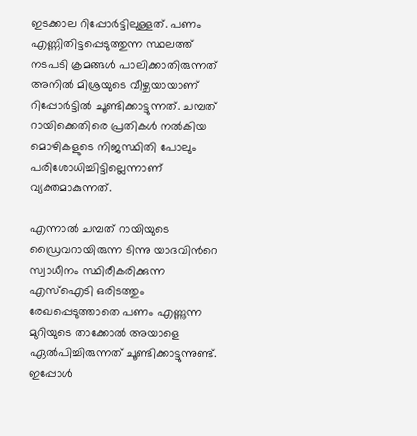ഇടക്കാല റിപ്പോര്‍ട്ടിലുള്ളത്. പണം എണ്ണിതിട്ടപ്പെടുത്തുന്ന സ്ഥലത്ത് നടപടി ക്രമങ്ങള്‍ പാലിക്കാതിരുന്നത് അനില്‍ മിശ്രയുടെ വീഴ്ചയായാണ് റിപ്പോര്‍ട്ടില്‍ ചൂണ്ടിക്കാട്ടുന്നത്. ചമ്പത് റായിക്കെതിരെ പ്രതികള്‍ നല്‍കിയ മൊഴികളുടെ നിജസ്ഥിതി പോലും പരിശോധിച്ചിട്ടില്ലെന്നാണ് വ്യക്തമാകുന്നത്.

എന്നാല്‍ ചമ്പത് റായിയുടെ ഡ്രൈവറായിരുന്ന ടിന്നു യാദവിന്‍റെ സ്വാധീനം സ്ഥിരീകരിക്കുന്ന എസ്ഐടി ഒരിടത്തും രേഖപ്പെടുത്താതെ പണം എണ്ണുന്ന മുറിയുടെ താക്കോല്‍ അയാളെ ഏല്‍പിച്ചിരുന്നത് ചൂണ്ടിക്കാട്ടുന്നുണ്ട്. ഇപ്പോള്‍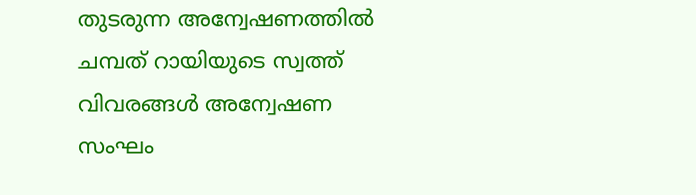തുടരുന്ന അന്വേഷണത്തില്‍ ചമ്പത് റായിയുടെ സ്വത്ത് വിവരങ്ങള്‍ അന്വേഷണ സംഘം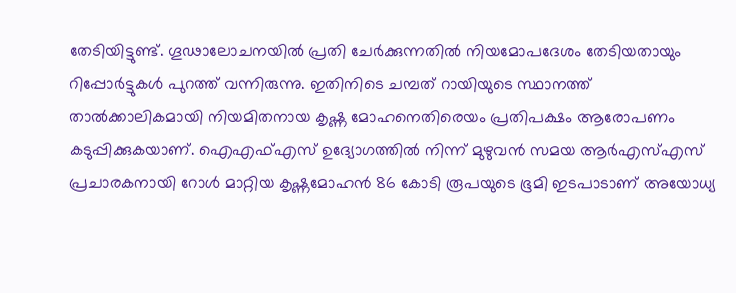തേടിയിട്ടുണ്ട്. ഗൂഢാലോചനയില്‍ പ്രതി ചേര്‍ക്കുന്നതില്‍ നിയമോപദേശം തേടിയതായും റിപ്പോര്‍ട്ടുകള്‍ പുറത്ത് വന്നിരുന്നു. ഇതിനിടെ ചമ്പത് റായിയുടെ സ്ഥാനത്ത് താല്‍ക്കാലികമായി നിയമിതനായ കൃഷ്ണ മോഹനെതിരെയം പ്രതിപക്ഷം ആരോപണം കടുപ്പിക്കുകയാണ്. ഐഎഫ്എസ് ഉദ്യോഗത്തില്‍ നിന്ന് മുഴുവന്‍ സമയ ആര്‍എസ്എസ് പ്രചാരകനായി റോള്‍ മാറ്റിയ കൃഷ്ണമോഹന്‍ 86 കോടി രൂപയുടെ ഭൂമി ഇടപാടാണ് അയോധ്യ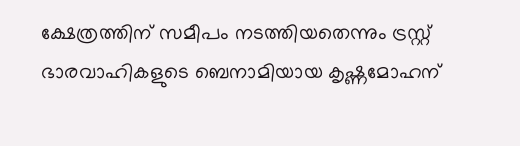ക്ഷേത്രത്തിന് സമീപം നടത്തിയതെന്നും ട്രസ്റ്റ് ഭാരവാഹികളുടെ ബെനാമിയായ കൃഷ്ണമോഹന്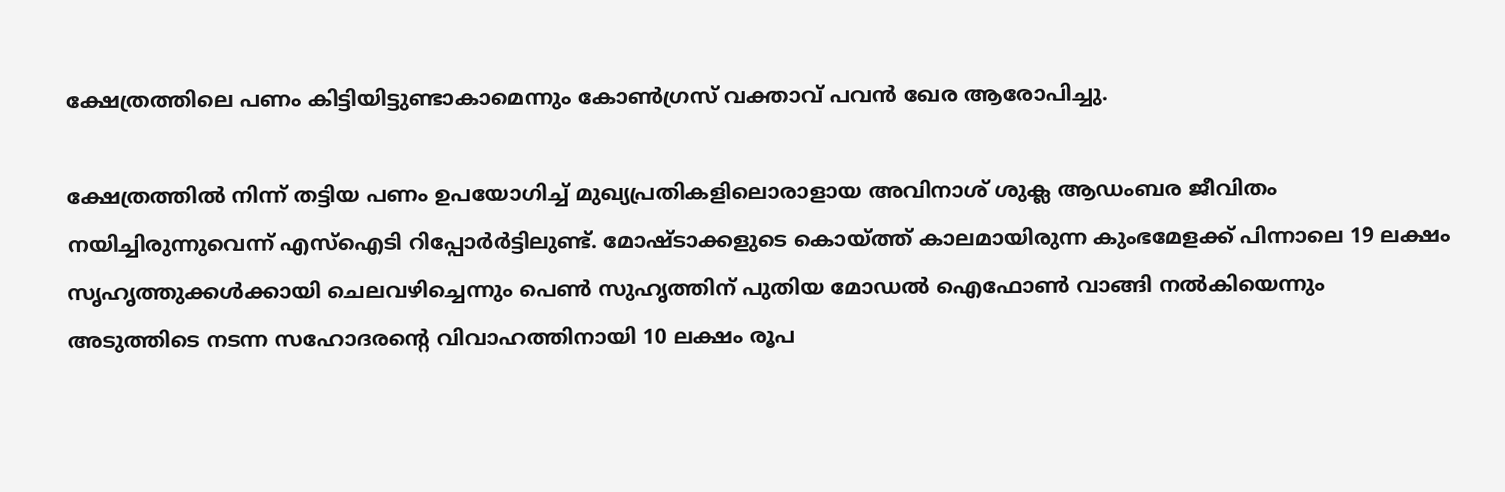ക്ഷേത്രത്തിലെ പണം കിട്ടിയിട്ടുണ്ടാകാമെന്നും കോണ്‍ഗ്രസ് വക്താവ് പവന്‍ ഖേര ആരോപിച്ചു.

ക്ഷേത്രത്തില്‍ നിന്ന് തട്ടിയ പണം ഉപയോഗിച്ച് മുഖ്യപ്രതികളിലൊരാളായ അവിനാശ് ശുക്ല ആഡംബര ജീവിതം നയിച്ചിരുന്നുവെന്ന് എസ്ഐടി റിപ്പോര്‍ർട്ടിലുണ്ട്. മോഷ്ടാക്കളുടെ കൊയ്ത്ത് കാലമായിരുന്ന കുംഭമേളക്ക് പിന്നാലെ 19 ലക്ഷം സൃഹൃത്തുക്കള്‍ക്കായി ചെലവഴിച്ചെന്നും പെണ്‍ സുഹൃത്തിന് പുതിയ മോഡല്‍ ഐഫോൺ വാങ്ങി നല്‍കിയെന്നും അടുത്തിടെ നടന്ന സഹോദരന്‍റെ വിവാഹത്തിനായി 10 ലക്ഷം രൂപ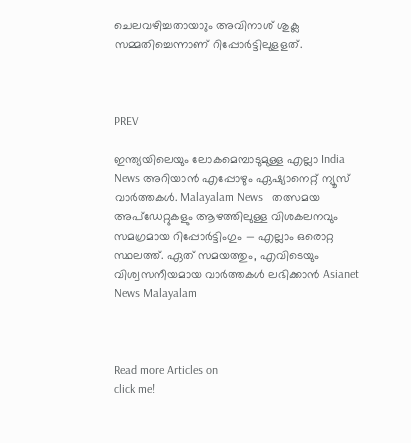ചെലവഴിച്ചതായാും അവിനാശ് ശുക്ല സമ്മതിച്ചെന്നാണ് റിപ്പോര്‍ട്ടിലുളളത്.



PREV

ഇന്ത്യയിലെയും ലോകമെമ്പാടുമുള്ള എല്ലാ India News അറിയാൻ എപ്പോഴും ഏഷ്യാനെറ്റ് ന്യൂസ് വാർത്തകൾ. Malayalam News   തത്സമയ അപ്‌ഡേറ്റുകളും ആഴത്തിലുള്ള വിശകലനവും സമഗ്രമായ റിപ്പോർട്ടിംഗും — എല്ലാം ഒരൊറ്റ സ്ഥലത്ത്. ഏത് സമയത്തും, എവിടെയും വിശ്വസനീയമായ വാർത്തകൾ ലഭിക്കാൻ Asianet News Malayalam



Read more Articles on
click me!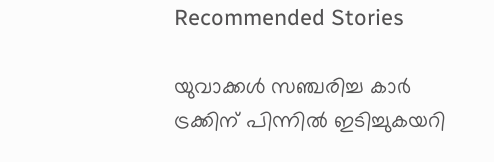Recommended Stories

യുവാക്കൾ സഞ്ചരിച്ച കാർ ട്രക്കിന് പിന്നിൽ ഇടിച്ചുകയറി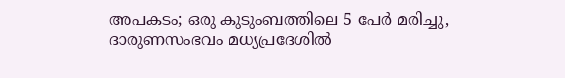അപകടം; ഒരു കുടുംബത്തിലെ 5 പേർ മരിച്ചു, ദാരുണസംഭവം മധ്യപ്രദേശിൽ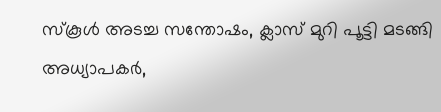സ്കൂൾ അടച്ച സന്തോഷം, ക്ലാസ് മുറി പൂട്ടി മടങ്ങി അധ്യാപകർ,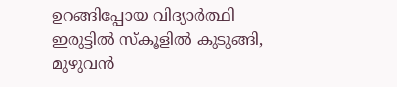ഉറങ്ങിപ്പോയ വിദ്യാർത്ഥി ഇരുട്ടിൽ സ്കൂളിൽ കുടുങ്ങി, മുഴുവൻ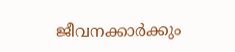ജീവനക്കാർക്കും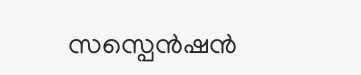സസ്പെൻഷൻ